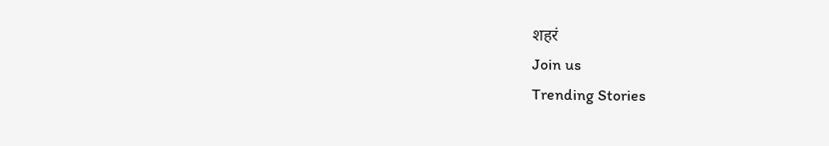शहरं
Join us
Trending Stories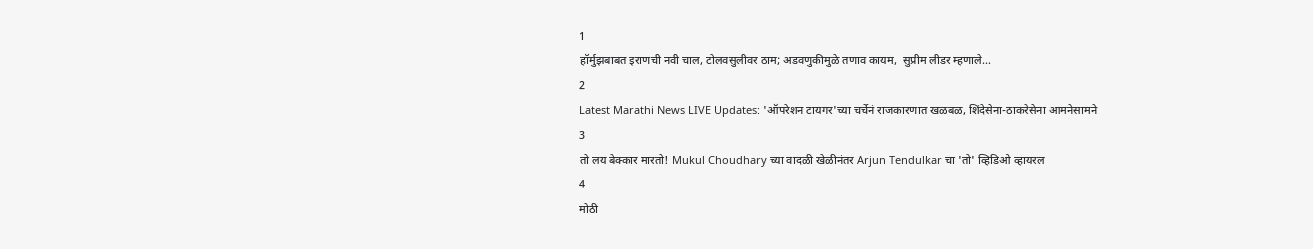1
हॉर्मुझबाबत इराणची नवी चाल, टोलवसुलीवर ठाम; अडवणुकीमुळे तणाव कायम,  सुप्रीम लीडर म्हणाले...
2
Latest Marathi News LIVE Updates: 'ऑपरेशन टायगर'च्या चर्चेनं राजकारणात खळबळ, शिंदेसेना-ठाकरेसेना आमनेसामने
3
तो लय बेक्कार मारतो! Mukul Choudhary च्या वादळी खेळीनंतर Arjun Tendulkar चा 'तो' व्हिडिओ व्हायरल
4
मोठी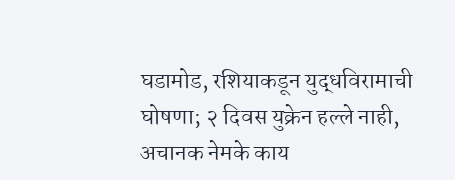घडामोड, रशियाकडून युद्धविरामाची घोषणा; २ दिवस युक्रेन हल्ले नाही, अचानक नेमके काय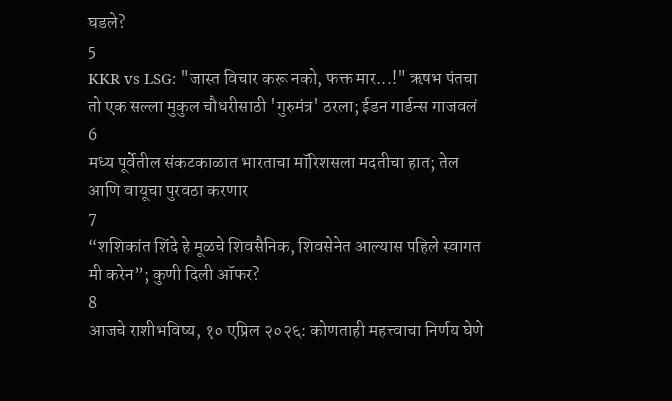घडले?
5
KKR vs LSG: "जास्त विचार करू नको, फक्त मार...!" ऋषभ पंतचा तो एक सल्ला मुकुल चौधरीसाठी 'गुरुमंत्र' ठरला; ईडन गार्डन्स गाजवलं
6
मध्य पूर्वेतील संकटकाळात भारताचा मॉरिशसला मदतीचा हात; तेल आणि वायूचा पुरवठा करणार
7
“शशिकांत शिंदे हे मूळचे शिवसैनिक, शिवसेनेत आल्यास पहिले स्वागत मी करेन”; कुणी दिली ऑफर?
8
आजचे राशीभविष्य, १० एप्रिल २०२६: कोणताही महत्त्वाचा निर्णय घेणे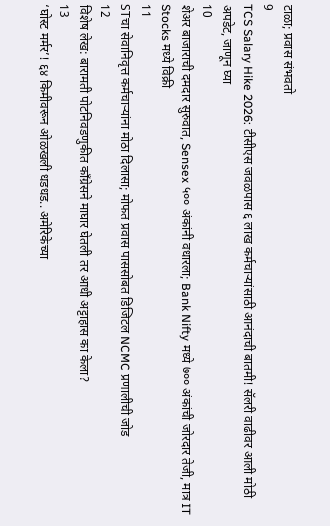टाळा; प्रवास संभवतो
9
TCS Salary Hike 2026: टीसीएस जवळपास ६ लाख कर्मचाऱ्यांसाठी आनंदाची बातमी! सॅलरी वाढीवर आली मोठी अपडेट, जाणून घ्या
10
शेअर बाजाराची दमदार सुरुवात, Sensex ५०० अंकांनी वधारला; Bank Nifty मध्ये ७०० अंकांची जोरदार तेजी, मात्र IT Stocks मध्ये विक्री
11
STचा सेवानिवृत्त कर्मचाऱ्यांना मोठा दिलासा; मोफत प्रवास पाससोबत डिजिटल NCMC प्रणालीची जोड
12
विशेष लेख: बारामती पोटनिवडणुकीत काँग्रेसने माघार घेतली तर आधी अट्टाहास का केला?
13
‘घोस्ट मर्मर’! ६४ किमीवरून ओळखली धडधड.. अमेरिकेच्या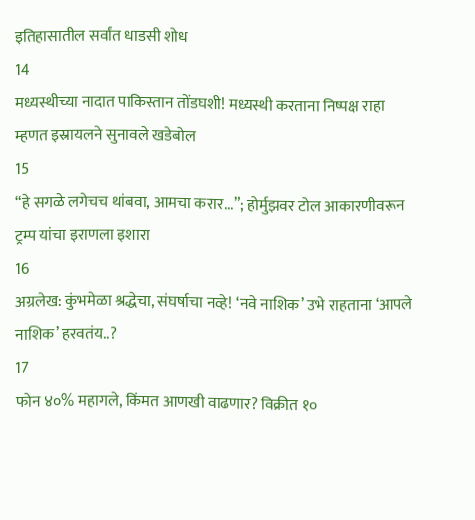इतिहासातील सर्वांत धाडसी शोध
14
मध्यस्थीच्या नादात पाकिस्तान तोंडघशी! मध्यस्थी करताना निष्पक्ष राहा म्हणत इस्रायलने सुनावले खडेबोल
15
“हे सगळे लगेचच थांबवा, आमचा करार...”; होर्मुझवर टोल आकारणीवरून ट्रम्प यांचा इराणला इशारा
16
अग्रलेख: कुंभमेळा श्रद्धेचा, संघर्षाचा नव्हे! ‘नवे नाशिक’ उभे राहताना ‘आपले नाशिक’ हरवतंय..?
17
फोन ४०% महागले, किंमत आणखी वाढणार? विक्रीत १०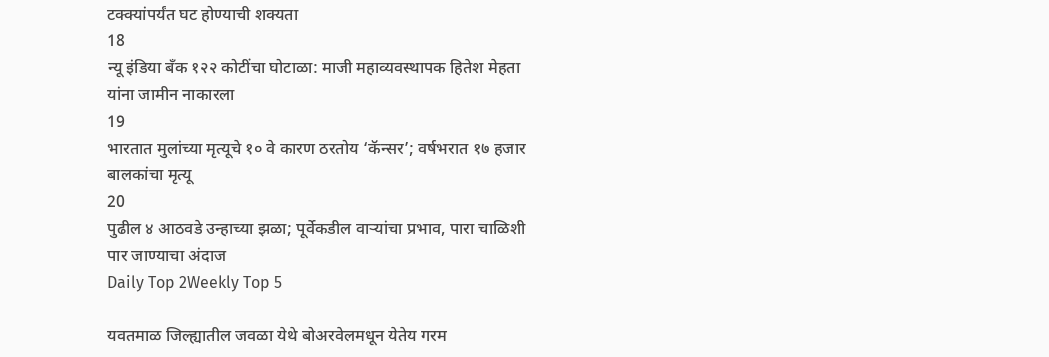टक्क्यांपर्यंत घट होण्याची शक्यता
18
न्यू इंडिया बँक १२२ कोटींचा घोटाळा: माजी महाव्यवस्थापक हितेश मेहता यांना जामीन नाकारला
19
भारतात मुलांच्या मृत्यूचे १० वे कारण ठरतोय ‘कॅन्सर’; वर्षभरात १७ हजार बालकांचा मृत्यू
20
पुढील ४ आठवडे उन्हाच्या झळा; पूर्वेकडील वाऱ्यांचा प्रभाव, पारा चाळिशी पार जाण्याचा अंदाज
Daily Top 2Weekly Top 5

यवतमाळ जिल्ह्यातील जवळा येथे बोअरवेलमधून येतेय गरम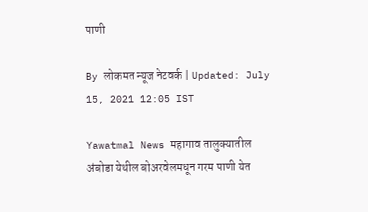पाणी

By लोकमत न्यूज नेटवर्क | Updated: July 15, 2021 12:05 IST

Yawatmal News महागाव तालुक्यातील अंबोडा येथील बोअरवेलमधून गरम पाणी येत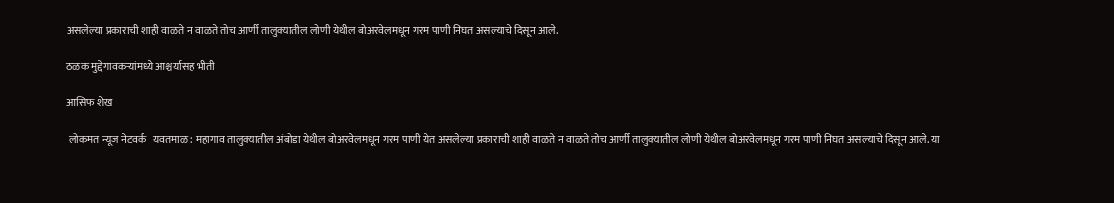असलेल्या प्रकाराची शाही वाळते न वाळते तोच आर्णी तालुक्यातील लोणी येथील बोअरवेलमधून गरम पाणी निघत असल्याचे दिसून आले.

ठळक मुद्देगावकऱ्यांमध्ये आश्चर्यासह भीती

आसिफ शेख

 लोकमत न्यूज नेटवर्क   यवतमाळ: महागाव तालुक्यातील अंबोडा येथील बोअरवेलमधून गरम पाणी येत असलेल्या प्रकाराची शाही वाळते न वाळते तोच आर्णी तालुक्यातील लोणी येथील बोअरवेलमधून गरम पाणी निघत असल्याचे दिसून आले. या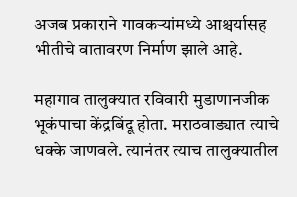अजब प्रकाराने गावकऱ्यांमध्ये आश्चर्यासह भीतीचे वातावरण निर्माण झाले आहे.

महागाव तालुक्यात रविवारी मुडाणानजीक भूकंपाचा केंद्रबिंदू होता. मराठवाड्यात त्याचे धक्के जाणवले. त्यानंतर त्याच तालुक्यातील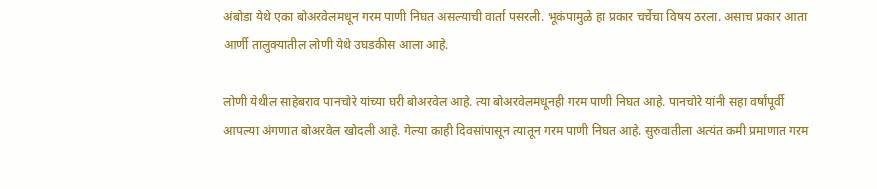अंबोडा येथे एका बोअरवेलमधून गरम पाणी निघत असल्याची वार्ता पसरली. भूकंपामुळे हा प्रकार चर्चेचा विषय ठरला. असाच प्रकार आता आर्णी तालुक्यातील लोणी येथे उघडकीस आला आहे.

लोणी येथील साहेबराव पानचोरे यांच्या घरी बोअरवेल आहे. त्या बोअरवेलमधूनही गरम पाणी निघत आहे. पानचोरे यांनी सहा वर्षांपूर्वी आपल्या अंगणात बोअरवेल खोदली आहे. गेल्या काही दिवसांपासून त्यातून गरम पाणी निघत आहे. सुरुवातीला अत्यंत कमी प्रमाणात गरम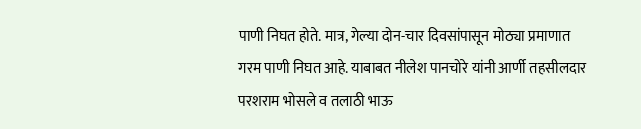पाणी निघत होते. मात्र, गेल्या दोन-चार दिवसांपासून मोठ्या प्रमाणात गरम पाणी निघत आहे. याबाबत नीलेश पानचोरे यांनी आर्णी तहसीलदार परशराम भोसले व तलाठी भाऊ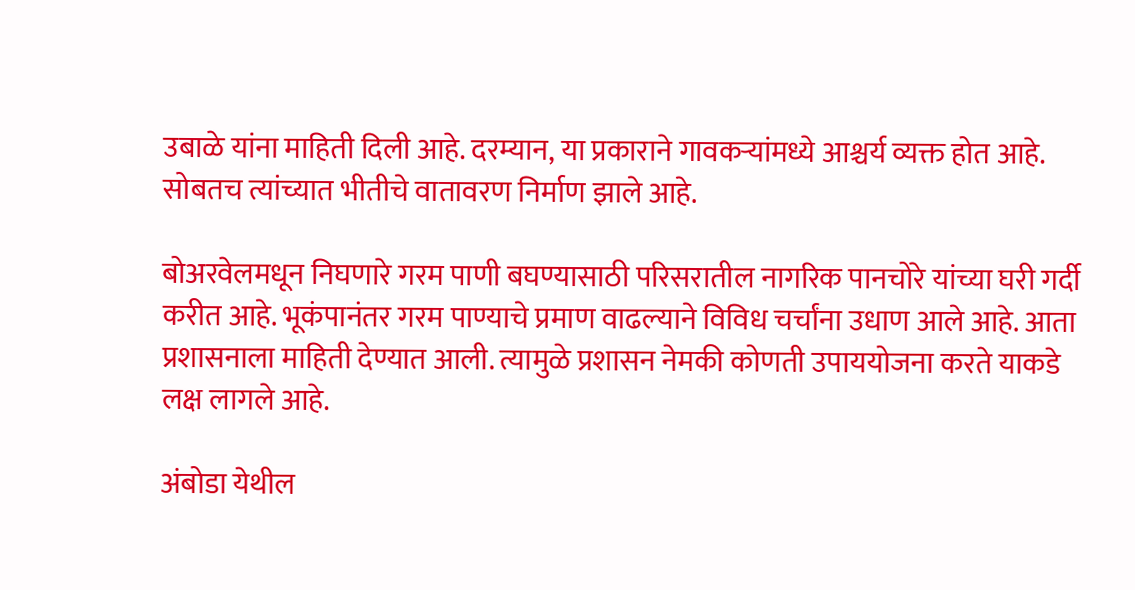उबाळे यांना माहिती दिली आहे. दरम्यान, या प्रकाराने गावकऱ्यांमध्ये आश्चर्य व्यक्त होत आहे. सोबतच त्यांच्यात भीतीचे वातावरण निर्माण झाले आहे.

बोअरवेलमधून निघणारे गरम पाणी बघण्यासाठी परिसरातील नागरिक पानचोरे यांच्या घरी गर्दी करीत आहे. भूकंपानंतर गरम पाण्याचे प्रमाण वाढल्याने विविध चर्चांना उधाण आले आहे. आता प्रशासनाला माहिती देण्यात आली. त्यामुळे प्रशासन नेमकी कोणती उपाययोजना करते याकडे लक्ष लागले आहे.

अंबोडा येथील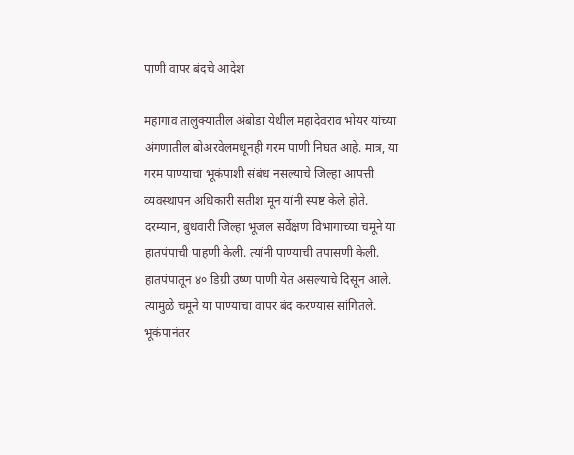पाणी वापर बंदचे आदेश

महागाव तालुक्यातील अंबोडा येथील महादेवराव भोयर यांच्या अंगणातील बोअरवेलमधूनही गरम पाणी निघत आहे. मात्र, या गरम पाण्याचा भूकंपाशी संबंध नसल्याचे जिल्हा आपत्ती व्यवस्थापन अधिकारी सतीश मून यांनी स्पष्ट केले होते. दरम्यान, बुधवारी जिल्हा भूजल सर्वेक्षण विभागाच्या चमूने या हातपंपाची पाहणी केली. त्यांनी पाण्याची तपासणी केली. हातपंपातून ४० डिग्री उष्ण पाणी येत असल्याचे दिसून आले. त्यामुळे चमूने या पाण्याचा वापर बंद करण्यास सांगितले. भूकंपानंतर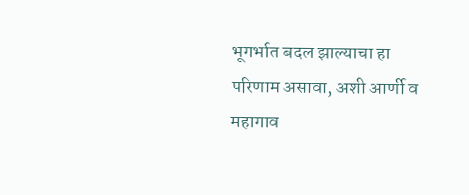भूगर्भात बदल झाल्याचा हा परिणाम असावा, अशी आर्णी व महागाव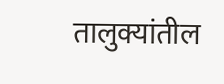तालुक्यांतील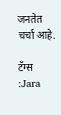जनतेत चर्चा आहे.

टॅग्स :Jara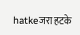hatkeजरा हटके